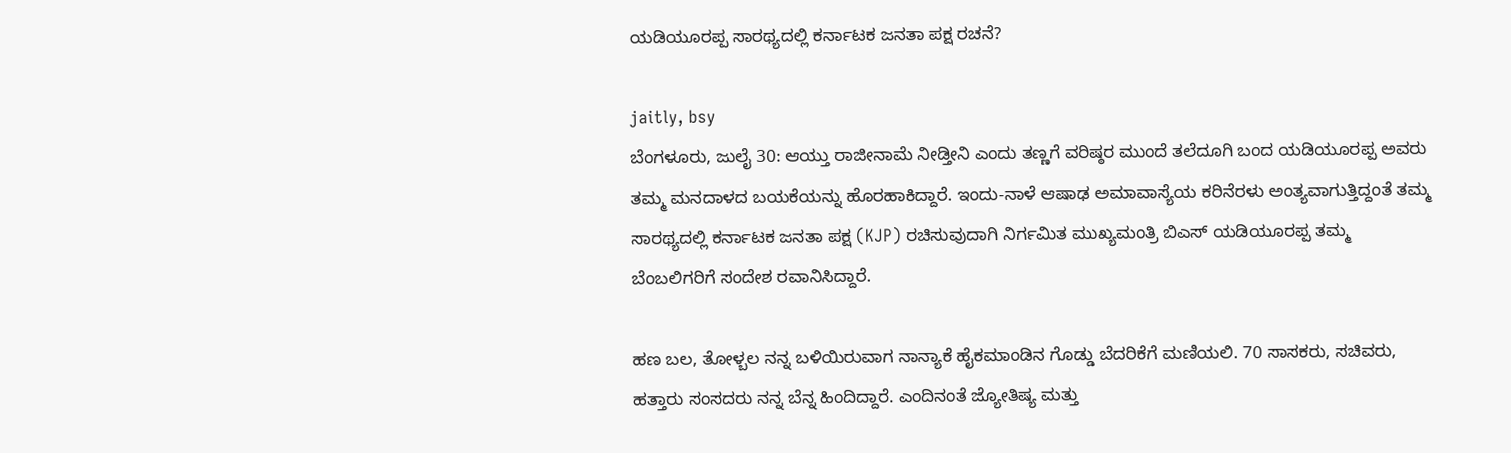ಯಡಿಯೂರಪ್ಪ ಸಾರಥ್ಯದಲ್ಲಿ ಕರ್ನಾಟಕ ಜನತಾ ಪಕ್ಷ ರಚನೆ?

jaitly, bsy
ಬೆಂಗಳೂರು, ಜುಲೈ 30: ಆಯ್ತು ರಾಜೀನಾಮೆ ನೀಡ್ತೀನಿ ಎಂದು ತಣ್ಣಗೆ ವರಿಷ್ಠರ ಮುಂದೆ ತಲೆದೂಗಿ ಬಂದ ಯಡಿಯೂರಪ್ಪ ಅವರು ತಮ್ಮ ಮನದಾಳದ ಬಯಕೆಯನ್ನು ಹೊರಹಾಕಿದ್ದಾರೆ. ಇಂದು-ನಾಳೆ ಆಷಾಢ ಅಮಾವಾಸ್ಯೆಯ ಕರಿನೆರಳು ಅಂತ್ಯವಾಗುತ್ತಿದ್ದಂತೆ ತಮ್ಮ ಸಾರಥ್ಯದಲ್ಲಿ ಕರ್ನಾಟಕ ಜನತಾ ಪಕ್ಷ (KJP) ರಚಿಸುವುದಾಗಿ ನಿರ್ಗಮಿತ ಮುಖ್ಯಮಂತ್ರಿ ಬಿಎಸ್ ಯಡಿಯೂರಪ್ಪ ತಮ್ಮ ಬೆಂಬಲಿಗರಿಗೆ ಸಂದೇಶ ರವಾನಿಸಿದ್ದಾರೆ.

ಹಣ ಬಲ, ತೋಳ್ಬಲ ನನ್ನ ಬಳಿಯಿರುವಾಗ ನಾನ್ಯಾಕೆ ಹೈಕಮಾಂಡಿನ ಗೊಡ್ಡು ಬೆದರಿಕೆಗೆ ಮಣಿಯಲಿ. 70 ಸಾಸಕರು, ಸಚಿವರು, ಹತ್ತಾರು ಸಂಸದರು ನನ್ನ ಬೆನ್ನ ಹಿಂದಿದ್ದಾರೆ. ಎಂದಿನಂತೆ ಜ್ಯೋತಿಷ್ಯ ಮತ್ತು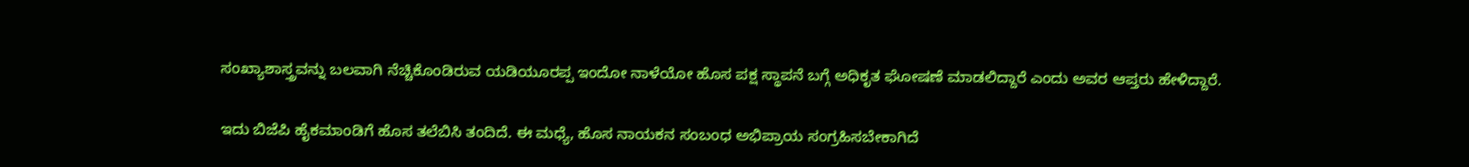ಸಂಖ್ಯಾಶಾಸ್ತ್ರವನ್ನು ಬಲವಾಗಿ ನೆಚ್ಚಿಕೊಂಡಿರುವ ಯಡಿಯೂರಪ್ಪ ಇಂದೋ ನಾಳೆಯೋ ಹೊಸ ಪಕ್ಷ ಸ್ಥಾಪನೆ ಬಗ್ಗೆ ಅಧಿಕೃತ ಘೋಷಣೆ ಮಾಡಲಿದ್ದಾರೆ ಎಂದು ಅವರ ಆಪ್ತರು ಹೇಳಿದ್ದಾರೆ.

ಇದು ಬಿಜೆಪಿ ಹೈಕಮಾಂಡಿಗೆ ಹೊಸ ತಲೆಬಿಸಿ ತಂದಿದೆ. ಈ ಮಧ್ಯೆ, ಹೊಸ ನಾಯಕನ ಸಂಬಂಧ ಅಭಿಪ್ರಾಯ ಸಂಗ್ರಹಿಸಬೇಕಾಗಿದೆ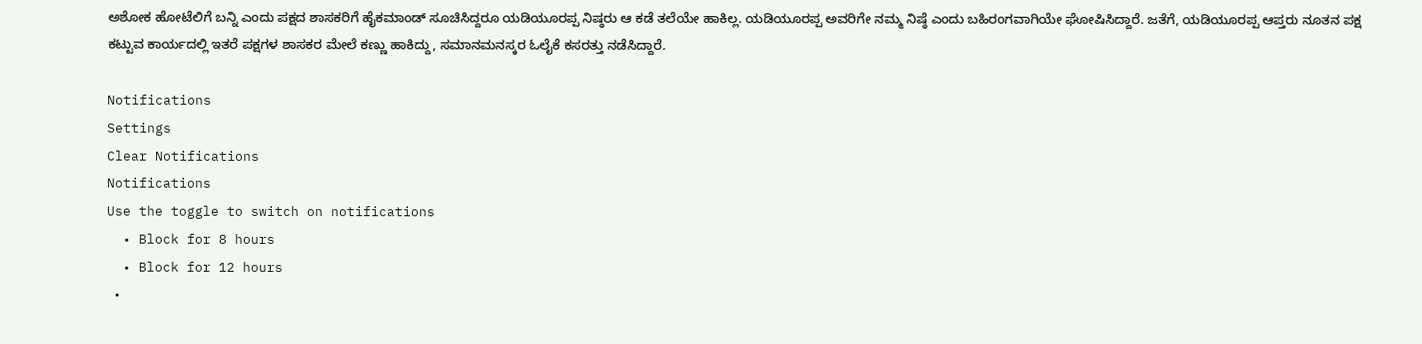ಅಶೋಕ ಹೋಟೆಲಿಗೆ ಬನ್ನಿ ಎಂದು ಪಕ್ಷದ ಶಾಸಕರಿಗೆ ಹೈಕಮಾಂಡ್ ಸೂಚಿಸಿದ್ದರೂ ಯಡಿಯೂರಪ್ಪ ನಿಷ್ಠರು ಆ ಕಡೆ ತಲೆಯೇ ಹಾಕಿಲ್ಲ. ಯಡಿಯೂರಪ್ಪ ಅವರಿಗೇ ನಮ್ಮ ನಿಷ್ಠೆ ಎಂದು ಬಹಿರಂಗವಾಗಿಯೇ ಘೋಷಿಸಿದ್ದಾರೆ. ಜತೆಗೆ, ಯಡಿಯೂರಪ್ಪ ಆಪ್ತರು ನೂತನ ಪಕ್ಷ ಕಟ್ಟುವ ಕಾರ್ಯದಲ್ಲಿ ಇತರೆ ಪಕ್ಷಗಳ ಶಾಸಕರ ಮೇಲೆ ಕಣ್ಣು ಹಾಕಿದ್ದು, ಸಮಾನಮನಸ್ಕರ ಓಲೈಕೆ ಕಸರತ್ತು ನಡೆಸಿದ್ದಾರೆ.

Notifications
Settings
Clear Notifications
Notifications
Use the toggle to switch on notifications
  • Block for 8 hours
  • Block for 12 hours
  •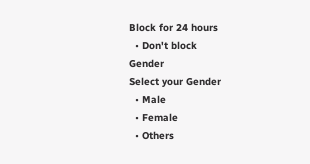Block for 24 hours
  • Don't block
Gender
Select your Gender
  • Male
  • Female
  • Others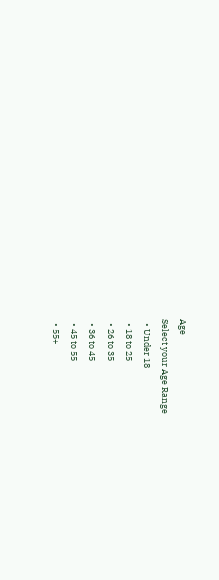Age
Select your Age Range
  • Under 18
  • 18 to 25
  • 26 to 35
  • 36 to 45
  • 45 to 55
  • 55+